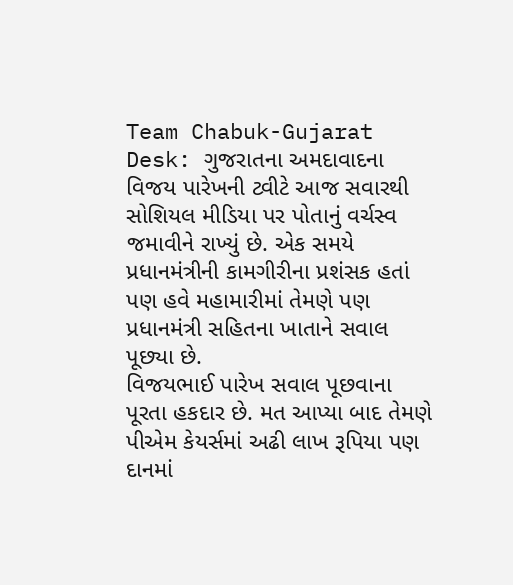Team Chabuk-Gujarat Desk: ગુજરાતના અમદાવાદના વિજય પારેખની ટ્વીટે આજ સવારથી સોશિયલ મીડિયા પર પોતાનું વર્ચસ્વ જમાવીને રાખ્યું છે. એક સમયે પ્રધાનમંત્રીની કામગીરીના પ્રશંસક હતાં પણ હવે મહામારીમાં તેમણે પણ પ્રધાનમંત્રી સહિતના ખાતાને સવાલ પૂછ્યા છે.
વિજયભાઈ પારેખ સવાલ પૂછવાના પૂરતા હકદાર છે. મત આપ્યા બાદ તેમણે પીએમ કેયર્સમાં અઢી લાખ રૂપિયા પણ દાનમાં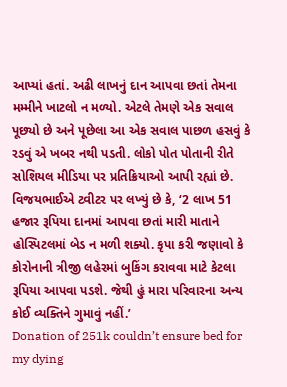આપ્યાં હતાં. અઢી લાખનું દાન આપવા છતાં તેમના મમ્મીને ખાટલો ન મળ્યો. એટલે તેમણે એક સવાલ પૂછ્યો છે અને પૂછેલા આ એક સવાલ પાછળ હસવું કે રડવું એ ખબર નથી પડતી. લોકો પોત પોતાની રીતે સોશિયલ મીડિયા પર પ્રતિક્રિયાઓ આપી રહ્યાં છે.
વિજયભાઈએ ટ્વીટર પર લખ્યું છે કે, ‘2 લાખ 51 હજાર રૂપિયા દાનમાં આપવા છતાં મારી માતાને હોસ્પિટલમાં બેડ ન મળી શક્યો. કૃપા કરી જણાવો કે કોરોનાની ત્રીજી લહેરમાં બુકિંગ કરાવવા માટે કેટલા રૂપિયા આપવા પડશે. જેથી હું મારા પરિવારના અન્ય કોઈ વ્યક્તિને ગુમાવું નહીં.’
Donation of 251k couldn’t ensure bed for my dying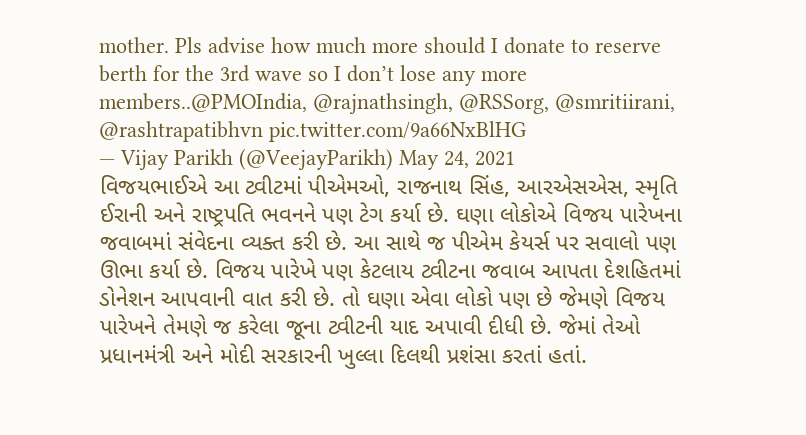mother. Pls advise how much more should I donate to reserve berth for the 3rd wave so I don’t lose any more members..@PMOIndia, @rajnathsingh, @RSSorg, @smritiirani, @rashtrapatibhvn pic.twitter.com/9a66NxBlHG
— Vijay Parikh (@VeejayParikh) May 24, 2021
વિજયભાઈએ આ ટ્વીટમાં પીએમઓ, રાજનાથ સિંહ, આરએસએસ, સ્મૃતિ ઈરાની અને રાષ્ટ્રપતિ ભવનને પણ ટેગ કર્યા છે. ઘણા લોકોએ વિજય પારેખના જવાબમાં સંવેદના વ્યક્ત કરી છે. આ સાથે જ પીએમ કેયર્સ પર સવાલો પણ ઊભા કર્યા છે. વિજય પારેખે પણ કેટલાય ટ્વીટના જવાબ આપતા દેશહિતમાં ડોનેશન આપવાની વાત કરી છે. તો ઘણા એવા લોકો પણ છે જેમણે વિજય પારેખને તેમણે જ કરેલા જૂના ટ્વીટની યાદ અપાવી દીધી છે. જેમાં તેઓ પ્રધાનમંત્રી અને મોદી સરકારની ખુલ્લા દિલથી પ્રશંસા કરતાં હતાં.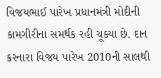વિજયભાઈ પારેખ પ્રધાનમંત્રી મોદીની કામગીરીના સમર્થક રહી ચૂક્યા છે. દાન કરનારા વિજય પારેખ 2010ની સાલથી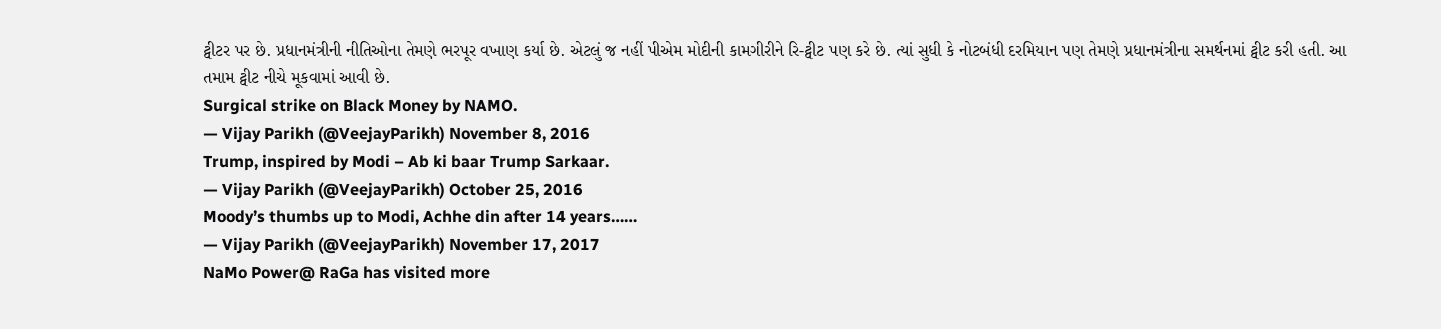ટ્વીટર પર છે. પ્રધાનમંત્રીની નીતિઓના તેમણે ભરપૂર વખાણ કર્યા છે. એટલું જ નહીં પીએમ મોદીની કામગીરીને રિ-ટ્વીટ પણ કરે છે. ત્યાં સુધી કે નોટબંધી દરમિયાન પણ તેમણે પ્રધાનમંત્રીના સમર્થનમાં ટ્વીટ કરી હતી. આ તમામ ટ્વીટ નીચે મૂકવામાં આવી છે.
Surgical strike on Black Money by NAMO.
— Vijay Parikh (@VeejayParikh) November 8, 2016
Trump, inspired by Modi – Ab ki baar Trump Sarkaar.
— Vijay Parikh (@VeejayParikh) October 25, 2016
Moody’s thumbs up to Modi, Achhe din after 14 years……
— Vijay Parikh (@VeejayParikh) November 17, 2017
NaMo Power@ RaGa has visited more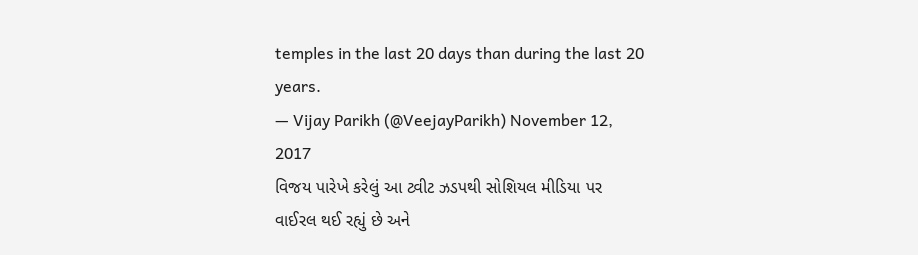temples in the last 20 days than during the last 20 years.
— Vijay Parikh (@VeejayParikh) November 12, 2017
વિજય પારેખે કરેલું આ ટ્વીટ ઝડપથી સોશિયલ મીડિયા પર વાઈરલ થઈ રહ્યું છે અને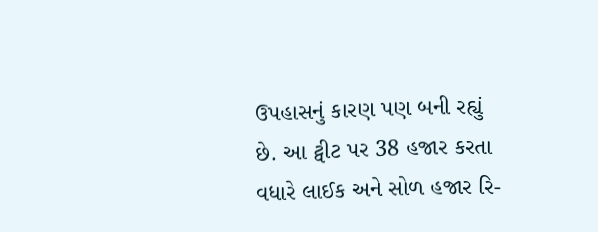ઉપહાસનું કારણ પણ બની રહ્યું છે. આ ટ્વીટ પર 38 હજાર કરતા વધારે લાઈક અને સોળ હજાર રિ-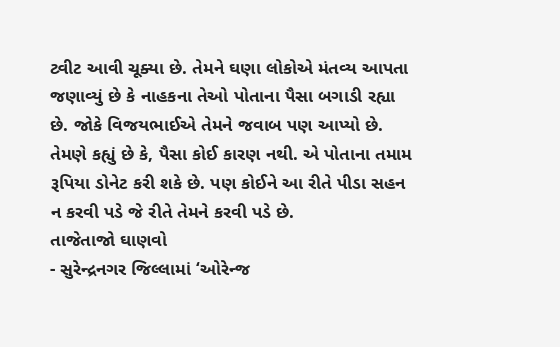ટ્વીટ આવી ચૂક્યા છે. તેમને ઘણા લોકોએ મંતવ્ય આપતા જણાવ્યું છે કે નાહકના તેઓ પોતાના પૈસા બગાડી રહ્યા છે. જોકે વિજયભાઈએ તેમને જવાબ પણ આપ્યો છે. તેમણે કહ્યું છે કે, પૈસા કોઈ કારણ નથી. એ પોતાના તમામ રૂપિયા ડોનેટ કરી શકે છે. પણ કોઈને આ રીતે પીડા સહન ન કરવી પડે જે રીતે તેમને કરવી પડે છે.
તાજેતાજો ઘાણવો
- સુરેન્દ્રનગર જિલ્લામાં ‘ઓરેન્જ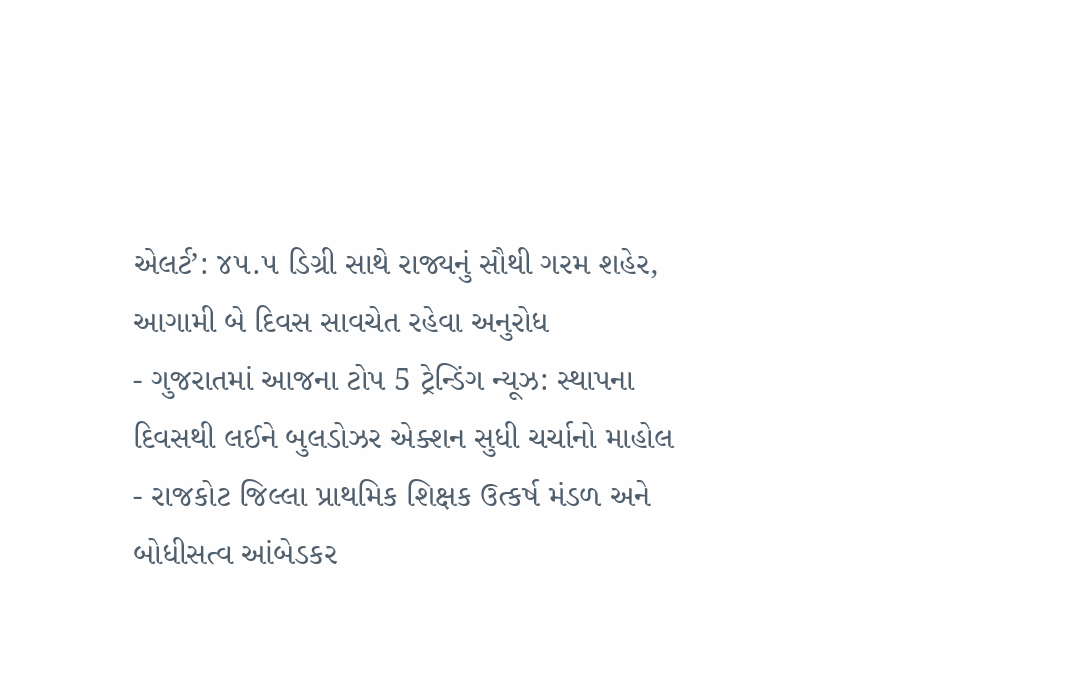એલર્ટ’: ૪૫.૫ ડિગ્રી સાથે રાજ્યનું સૌથી ગરમ શહેર, આગામી બે દિવસ સાવચેત રહેવા અનુરોધ
- ગુજરાતમાં આજના ટોપ 5 ટ્રેન્ડિંગ ન્યૂઝ: સ્થાપના દિવસથી લઈને બુલડોઝર એક્શન સુધી ચર્ચાનો માહોલ
- રાજકોટ જિલ્લા પ્રાથમિક શિક્ષક ઉત્કર્ષ મંડળ અને બોધીસત્વ આંબેડકર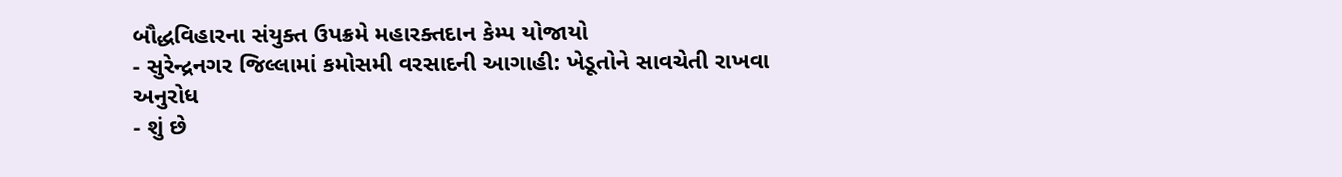બૌદ્ધવિહારના સંયુક્ત ઉપક્રમે મહારક્તદાન કેમ્પ યોજાયો
- સુરેન્દ્રનગર જિલ્લામાં કમોસમી વરસાદની આગાહી: ખેડૂતોને સાવચેતી રાખવા અનુરોધ
- શું છે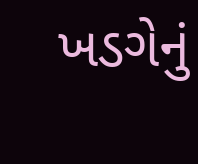ખડગેનું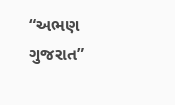“અભણ ગુજરાત”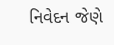નિવેદન જેણે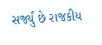સર્જ્યું છે રાજકીય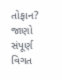તોફાન? જાણો સંપૂર્ણ વિગત